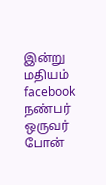இன்று மதியம் facebook நண்பர் ஒருவர் போன்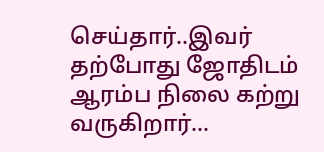செய்தார்..இவர் தற்போது ஜோதிடம் ஆரம்ப நிலை கற்று வருகிறார்...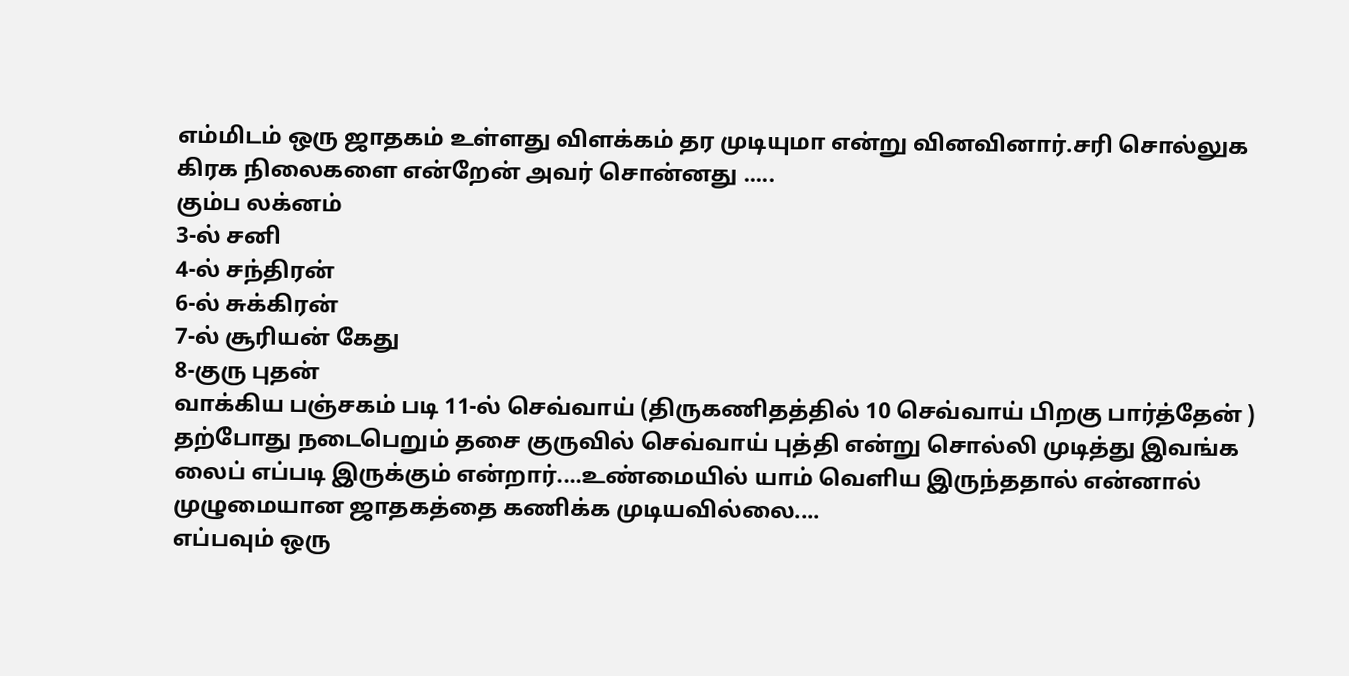எம்மிடம் ஒரு ஜாதகம் உள்ளது விளக்கம் தர முடியுமா என்று வினவினார்.சரி சொல்லுக கிரக நிலைகளை என்றேன் அவர் சொன்னது .....
கும்ப லக்னம்
3-ல் சனி
4-ல் சந்திரன்
6-ல் சுக்கிரன்
7-ல் சூரியன் கேது
8-குரு புதன்
வாக்கிய பஞ்சகம் படி 11-ல் செவ்வாய் (திருகணிதத்தில் 10 செவ்வாய் பிறகு பார்த்தேன் )
தற்போது நடைபெறும் தசை குருவில் செவ்வாய் புத்தி என்று சொல்லி முடித்து இவங்க லைப் எப்படி இருக்கும் என்றார்....உண்மையில் யாம் வெளிய இருந்ததால் என்னால் முழுமையான ஜாதகத்தை கணிக்க முடியவில்லை....
எப்பவும் ஒரு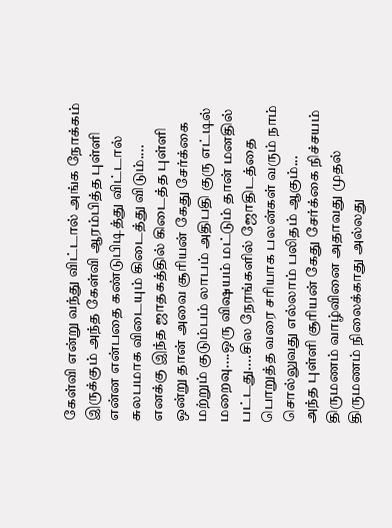கேள்வி என்று வந்து விட்டால் அங்க நோக்கம் இருக்கும் அந்த கேள்வி ஆரம்பித்த புள்ளி என்ன என்பதை கண்டுபிடித்து விட்டால் சுலபமாக விடையும் கிடைத்து விடும்....
எனக்கு இந்த ஜாதகத்தில் கிடைத்த புள்ளி ஒன்று தான் அவை சூரியன் கேது சேர்க்கை மற்றும் குடும்பம் லாபம் அதிபதி குரு எட்டில் மறைவு....ஒரு விஷயம் மட்டும் தான் மனதில் பட்டது....சில நேரங்களில் ஜோதிடத்தை பொறுத்த வரை சரியாக பலன்கள் வரும் நாம் சொல்லுவது எல்லாம் பலிதம் ஆகும்...
அந்த புள்ளி சூரியன் கேது சேர்க்கை நிச்சயம் திருமணம் வாழ்வினை அதாவது முதல் திருமணம் நிலைக்காது அல்லது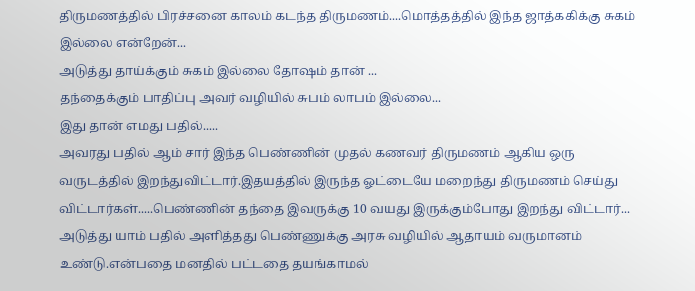திருமணத்தில் பிரச்சனை காலம் கடந்த திருமணம்....மொத்தத்தில் இந்த ஜாத்ககிக்கு சுகம் இல்லை என்றேன்...
அடுத்து தாய்க்கும் சுகம் இல்லை தோஷம் தான் ...
தந்தைக்கும் பாதிப்பு அவர் வழியில் சுபம் லாபம் இல்லை...
இது தான் எமது பதில்.....
அவரது பதில் ஆம் சார் இந்த பெண்ணின் முதல் கணவர் திருமணம் ஆகிய ஒரு வருடத்தில் இறந்துவிட்டார்.இதயத்தில் இருந்த ஓட்டையே மறைந்து திருமணம் செய்து விட்டார்கள்.....பெண்ணின் தந்தை இவருக்கு 10 வயது இருக்கும்போது இறந்து விட்டார்...
அடுத்து யாம் பதில் அளித்தது பெண்ணுக்கு அரசு வழியில் ஆதாயம் வருமானம் உண்டு.என்பதை மனதில் பட்டதை தயங்காமல்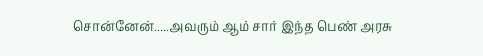சொன்னேன்.....அவரும் ஆம் சார் இந்த பெண் அரசு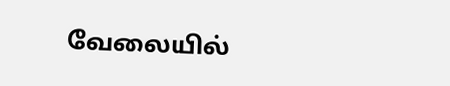வேலையில்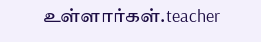உள்ளார்கள்.teacher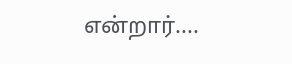என்றார்....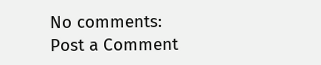No comments:
Post a Comment